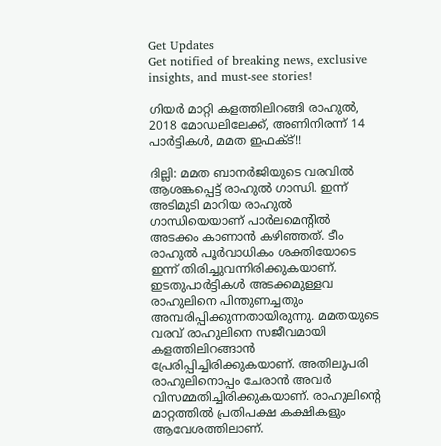Get Updates
Get notified of breaking news, exclusive insights, and must-see stories!

ഗിയര്‍ മാറ്റി കളത്തിലിറങ്ങി രാഹുല്‍, 2018 മോഡലിലേക്ക്, അണിനിരന്ന് 14 പാര്‍ട്ടികള്‍, മമത ഇഫക്ട്!!

ദില്ലി: മമത ബാനര്‍ജിയുടെ വരവില്‍ ആശങ്കപ്പെട്ട് രാഹുല്‍ ഗാന്ധി. ഇന്ന് അടിമുടി മാറിയ രാഹുല്‍ ഗാന്ധിയെയാണ് പാര്‍ലമെന്റില്‍ അടക്കം കാണാന്‍ കഴിഞ്ഞത്. ടീം രാഹുല്‍ പൂര്‍വാധികം ശക്തിയോടെ ഇന്ന് തിരിച്ചുവന്നിരിക്കുകയാണ്. ഇടതുപാര്‍ട്ടികള്‍ അടക്കമുള്ളവ രാഹുലിനെ പിന്തുണച്ചതും അമ്പരിപ്പിക്കുന്നതായിരുന്നു. മമതയുടെ വരവ് രാഹുലിനെ സജീവമായി കളത്തിലിറങ്ങാന്‍ പ്രേരിപ്പിച്ചിരിക്കുകയാണ്. അതിലുപരി രാഹുലിനൊപ്പം ചേരാന്‍ അവര്‍ വിസമ്മതിച്ചിരിക്കുകയാണ്. രാഹുലിന്റെ മാറ്റത്തില്‍ പ്രതിപക്ഷ കക്ഷികളും ആവേശത്തിലാണ്.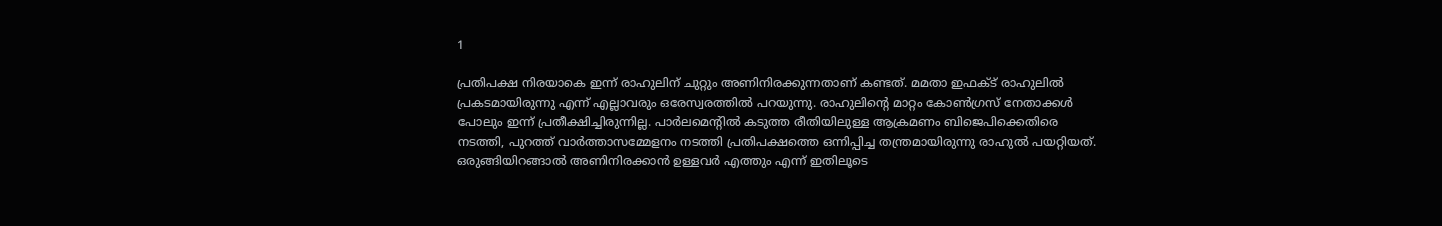1

പ്രതിപക്ഷ നിരയാകെ ഇന്ന് രാഹുലിന് ചുറ്റും അണിനിരക്കുന്നതാണ് കണ്ടത്. മമതാ ഇഫക്ട് രാഹുലില്‍ പ്രകടമായിരുന്നു എന്ന് എല്ലാവരും ഒരേസ്വരത്തില്‍ പറയുന്നു. രാഹുലിന്റെ മാറ്റം കോണ്‍ഗ്രസ് നേതാക്കള്‍ പോലും ഇന്ന് പ്രതീക്ഷിച്ചിരുന്നില്ല. പാര്‍ലമെന്റില്‍ കടുത്ത രീതിയിലുള്ള ആക്രമണം ബിജെപിക്കെതിരെ നടത്തി, പുറത്ത് വാര്‍ത്താസമ്മേളനം നടത്തി പ്രതിപക്ഷത്തെ ഒന്നിപ്പിച്ച തന്ത്രമായിരുന്നു രാഹുല്‍ പയറ്റിയത്. ഒരുങ്ങിയിറങ്ങാല്‍ അണിനിരക്കാന്‍ ഉള്ളവര്‍ എത്തും എന്ന് ഇതിലൂടെ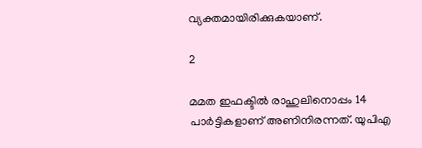വ്യക്തമായിരിക്കുകയാണ്.

2

മമത ഇഫക്ടില്‍ രാഹുലിനൊപ്പം 14 പാര്‍ട്ടികളാണ് അണിനിരന്നത്. യുപിഎ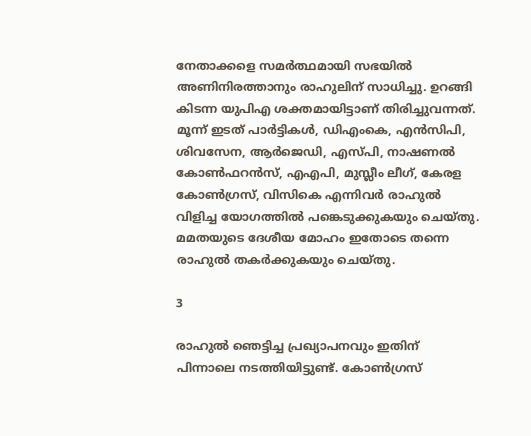നേതാക്കളെ സമര്‍ത്ഥമായി സഭയില്‍ അണിനിരത്താനും രാഹുലിന് സാധിച്ചു. ഉറങ്ങി കിടന്ന യുപിഎ ശക്തമായിട്ടാണ് തിരിച്ചുവന്നത്. മൂന്ന് ഇടത് പാര്‍ട്ടികള്‍, ഡിഎംകെ, എന്‍സിപി, ശിവസേന, ആര്‍ജെഡി, എസ്പി, നാഷണല്‍ കോണ്‍ഫറന്‍സ്, എഎപി, മുസ്ലീം ലീഗ്, കേരള കോണ്‍ഗ്രസ്, വിസികെ എന്നിവര്‍ രാഹുല്‍ വിളിച്ച യോഗത്തില്‍ പങ്കെടുക്കുകയും ചെയ്തു. മമതയുടെ ദേശീയ മോഹം ഇതോടെ തന്നെ രാഹുല്‍ തകര്‍ക്കുകയും ചെയ്തു.

3

രാഹുല്‍ ഞെട്ടിച്ച പ്രഖ്യാപനവും ഇതിന് പിന്നാലെ നടത്തിയിട്ടുണ്ട്. കോണ്‍ഗ്രസ്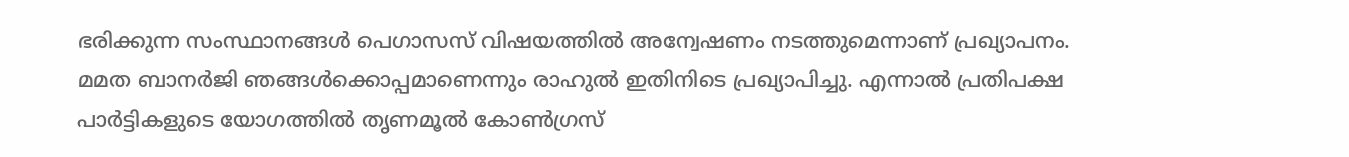ഭരിക്കുന്ന സംസ്ഥാനങ്ങള്‍ പെഗാസസ് വിഷയത്തില്‍ അന്വേഷണം നടത്തുമെന്നാണ് പ്രഖ്യാപനം. മമത ബാനര്‍ജി ഞങ്ങള്‍ക്കൊപ്പമാണെന്നും രാഹുല്‍ ഇതിനിടെ പ്രഖ്യാപിച്ചു. എന്നാല്‍ പ്രതിപക്ഷ പാര്‍ട്ടികളുടെ യോഗത്തില്‍ തൃണമൂല്‍ കോണ്‍ഗ്രസ്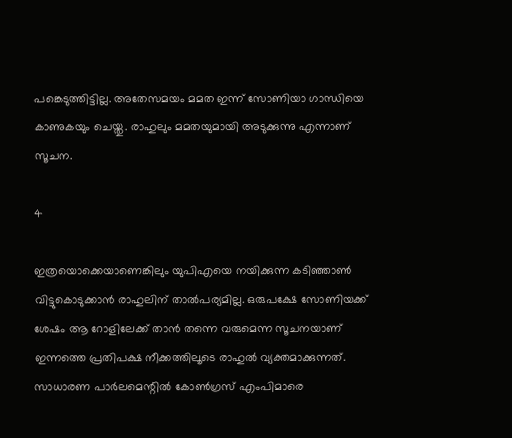പങ്കെടുത്തിട്ടില്ല. അതേസമയം മമത ഇന്ന് സോണിയാ ഗാന്ധിയെ കാണുകയും ചെയ്തു. രാഹുലും മമതയുമായി അടുക്കുന്നു എന്നാണ് സൂചന.

4

ഇത്രയൊക്കെയാണെങ്കിലും യുപിഎയെ നയിക്കുന്ന കടിഞ്ഞാണ്‍ വിട്ടുകൊടുക്കാന്‍ രാഹുലിന് താല്‍പര്യമില്ല. ഒരുപക്ഷേ സോണിയക്ക് ശേഷം ആ റോളിലേക്ക് താന്‍ തന്നെ വരുമെന്ന സൂചനയാണ് ഇന്നത്തെ പ്രതിപക്ഷ നീക്കത്തിലൂടെ രാഹുല്‍ വ്യക്തമാക്കുന്നത്. സാധാരണ പാര്‍ലമെന്റില്‍ കോണ്‍ഗ്രസ് എംപിമാരെ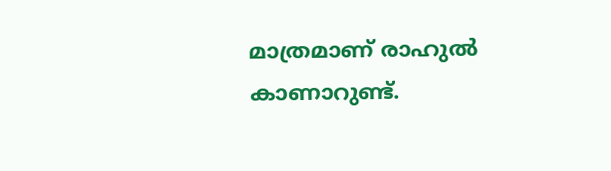മാത്രമാണ് രാഹുല്‍ കാണാറുണ്ട്.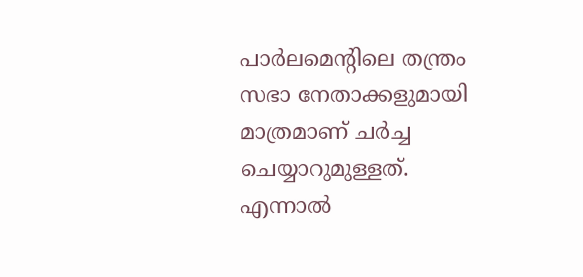പാര്‍ലമെന്റിലെ തന്ത്രം സഭാ നേതാക്കളുമായി മാത്രമാണ് ചര്‍ച്ച ചെയ്യാറുമുള്ളത്. എന്നാല്‍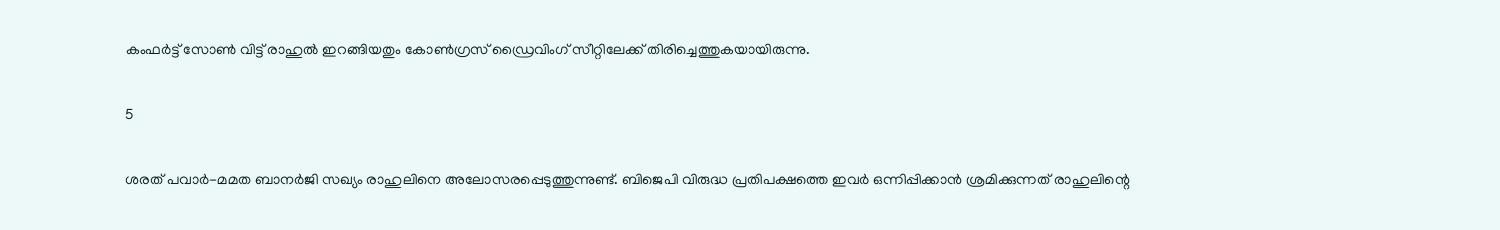കംഫര്‍ട്ട് സോണ്‍ വിട്ട് രാഹുല്‍ ഇറങ്ങിയതും കോണ്‍ഗ്രസ് ഡ്രൈവിംഗ് സീറ്റിലേക്ക് തിരിച്ചെത്തുകയായിരുന്നു.

5

ശരത് പവാര്‍-മമത ബാനര്‍ജി സഖ്യം രാഹുലിനെ അലോസരപ്പെടുത്തുന്നുണ്ട്. ബിജെപി വിരുദ്ധ പ്രതിപക്ഷത്തെ ഇവര്‍ ഒന്നിപ്പിക്കാന്‍ ശ്രമിക്കുന്നത് രാഹുലിന്റെ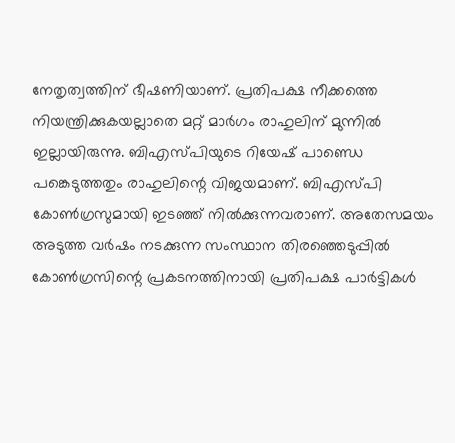നേതൃത്വത്തിന് ഭീഷണിയാണ്. പ്രതിപക്ഷ നീക്കത്തെ നിയന്ത്രിക്കുകയല്ലാതെ മറ്റ് മാര്‍ഗം രാഹുലിന് മുന്നില്‍ ഇല്ലായിരുന്നു. ബിഎസ്പിയുടെ റിയേഷ് പാണ്ഡെ പങ്കെടുത്തതും രാഹുലിന്റെ വിജയമാണ്. ബിഎസ്പി കോണ്‍ഗ്രസുമായി ഇടഞ്ഞ് നില്‍ക്കുന്നവരാണ്. അതേസമയം അടുത്ത വര്‍ഷം നടക്കുന്ന സംസ്ഥാന തിരഞ്ഞെടുപ്പില്‍ കോണ്‍ഗ്രസിന്റെ പ്രകടനത്തിനായി പ്രതിപക്ഷ പാര്‍ട്ടികള്‍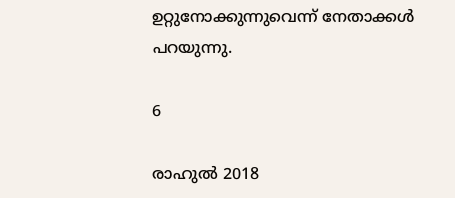ഉറ്റുനോക്കുന്നുവെന്ന് നേതാക്കള്‍ പറയുന്നു.

6

രാഹുല്‍ 2018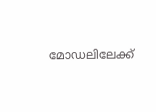മോഡലിലേക്ക്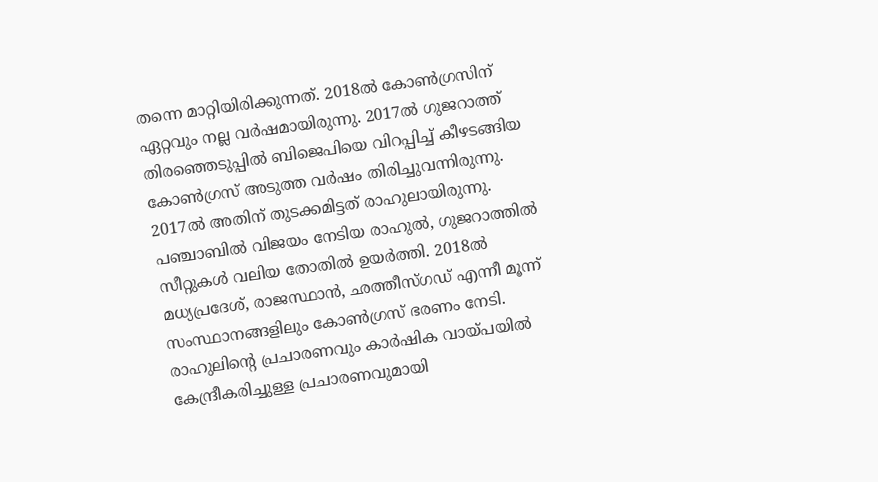തന്നെ മാറ്റിയിരിക്കുന്നത്. 2018ല്‍ കോണ്‍ഗ്രസിന് ഏറ്റവും നല്ല വര്‍ഷമായിരുന്നു. 2017ല്‍ ഗുജറാത്ത് തിരഞ്ഞെടുപ്പില്‍ ബിജെപിയെ വിറപ്പിച്ച് കീഴടങ്ങിയ കോണ്‍ഗ്രസ് അടുത്ത വര്‍ഷം തിരിച്ചുവന്നിരുന്നു. 2017ല്‍ അതിന് തുടക്കമിട്ടത് രാഹുലായിരുന്നു. പഞ്ചാബില്‍ വിജയം നേടിയ രാഹുല്‍, ഗുജറാത്തില്‍ സീറ്റുകള്‍ വലിയ തോതില്‍ ഉയര്‍ത്തി. 2018ല്‍ മധ്യപ്രദേശ്, രാജസ്ഥാന്‍, ഛത്തീസ്ഗഡ് എന്നീ മൂന്ന് സംസ്ഥാനങ്ങളിലും കോണ്‍ഗ്രസ് ഭരണം നേടി. രാഹുലിന്റെ പ്രചാരണവും കാര്‍ഷിക വായ്പയില്‍ കേന്ദ്രീകരിച്ചുള്ള പ്രചാരണവുമായി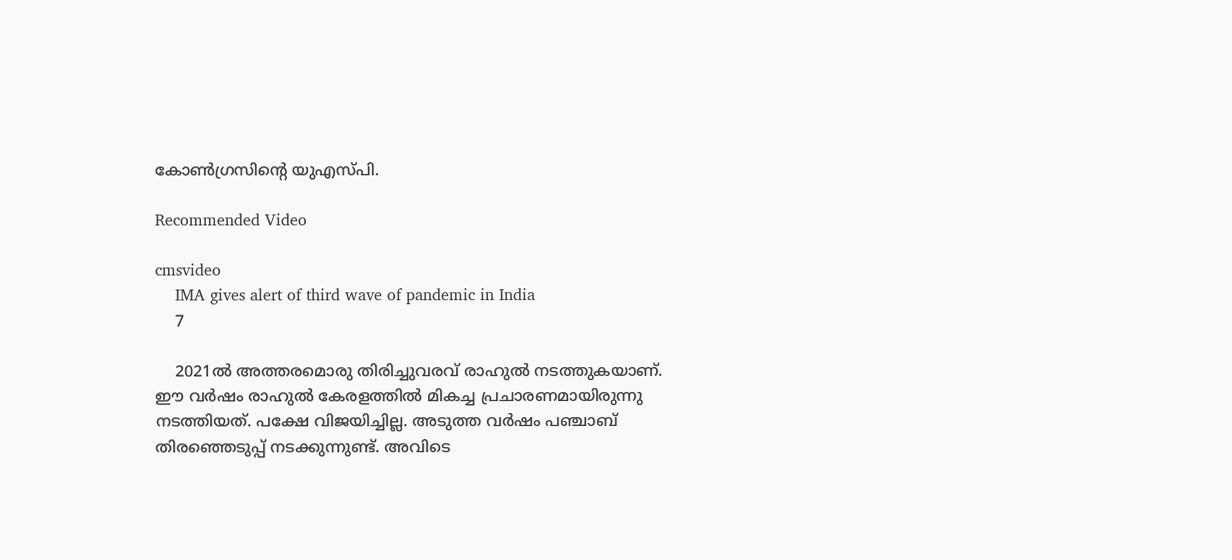കോണ്‍ഗ്രസിന്റെ യുഎസ്പി.

Recommended Video

cmsvideo
    IMA gives alert of third wave of pandemic in India
    7

    2021ല്‍ അത്തരമൊരു തിരിച്ചുവരവ് രാഹുല്‍ നടത്തുകയാണ്. ഈ വര്‍ഷം രാഹുല്‍ കേരളത്തില്‍ മികച്ച പ്രചാരണമായിരുന്നു നടത്തിയത്. പക്ഷേ വിജയിച്ചില്ല. അടുത്ത വര്‍ഷം പഞ്ചാബ് തിരഞ്ഞെടുപ്പ് നടക്കുന്നുണ്ട്. അവിടെ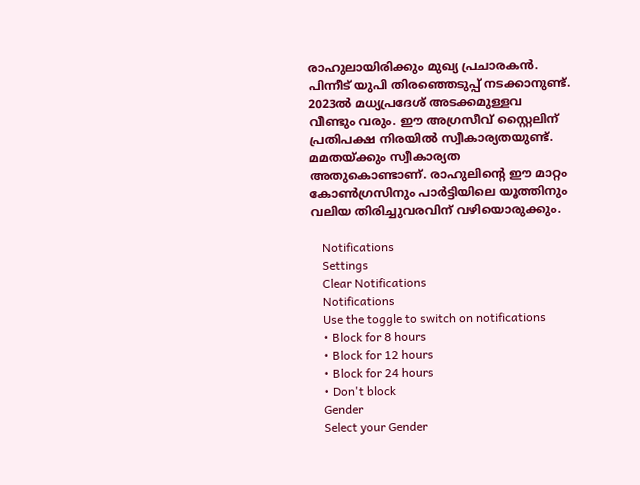രാഹുലായിരിക്കും മുഖ്യ പ്രചാരകന്‍. പിന്നീട് യുപി തിരഞ്ഞെടുപ്പ് നടക്കാനുണ്ട്. 2023ല്‍ മധ്യപ്രദേശ് അടക്കമുള്ളവ വീണ്ടും വരും. ഈ അഗ്രസീവ് സ്റ്റൈലിന് പ്രതിപക്ഷ നിരയില്‍ സ്വീകാര്യതയുണ്ട്. മമതയ്ക്കും സ്വീകാര്യത അതുകൊണ്ടാണ്. രാഹുലിന്റെ ഈ മാറ്റം കോണ്‍ഗ്രസിനും പാര്‍ട്ടിയിലെ യൂത്തിനും വലിയ തിരിച്ചുവരവിന് വഴിയൊരുക്കും.

    Notifications
    Settings
    Clear Notifications
    Notifications
    Use the toggle to switch on notifications
    • Block for 8 hours
    • Block for 12 hours
    • Block for 24 hours
    • Don't block
    Gender
    Select your Gender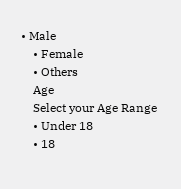• Male
    • Female
    • Others
    Age
    Select your Age Range
    • Under 18
    • 18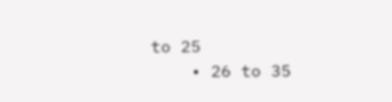to 25
    • 26 to 35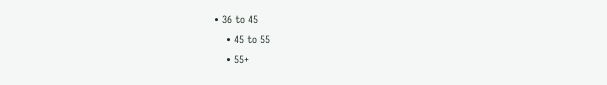• 36 to 45
    • 45 to 55
    • 55+